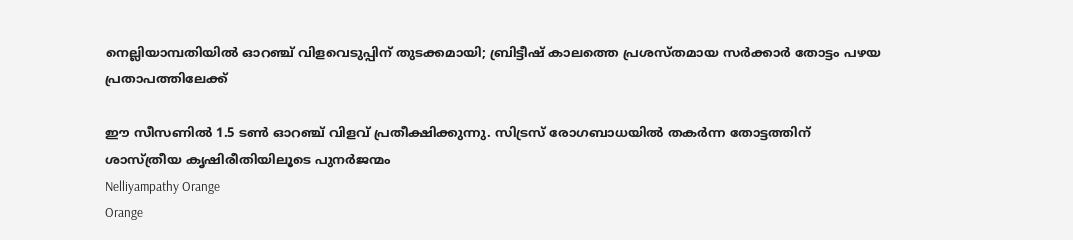നെല്ലിയാമ്പതിയിൽ ഓറഞ്ച് വിളവെടുപ്പിന് തുടക്കമായി; ബ്രിട്ടീഷ് കാലത്തെ പ്രശസ്തമായ സർക്കാർ തോട്ടം പഴയ പ്രതാപത്തിലേക്ക്

ഈ സീസണിൽ 1.5 ടൺ ഓറഞ്ച് വിളവ് പ്രതീക്ഷിക്കുന്നു. സിട്രസ് രോഗബാധയിൽ തകർന്ന തോട്ടത്തിന് ശാസ്ത്രീയ കൃഷിരീതിയിലൂടെ പുനർജന്മം
Nelliyampathy Orange
Orange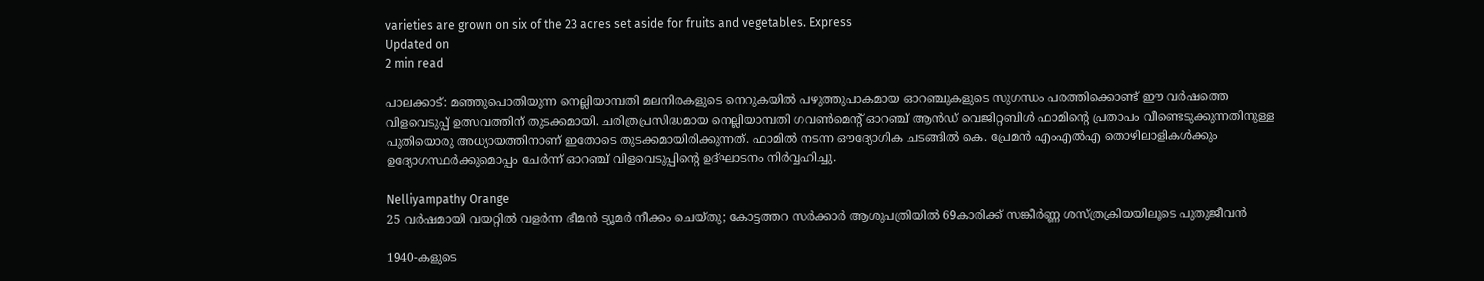varieties are grown on six of the 23 acres set aside for fruits and vegetables. Express
Updated on
2 min read

പാലക്കാട്: മഞ്ഞുപൊതിയുന്ന നെല്ലിയാമ്പതി മലനിരകളുടെ നെറുകയിൽ പഴുത്തുപാകമായ ഓറഞ്ചുകളുടെ സുഗന്ധം പരത്തിക്കൊണ്ട് ഈ വർഷത്തെ വിളവെടുപ്പ് ഉത്സവത്തിന് തുടക്കമായി. ചരിത്രപ്രസിദ്ധമായ നെല്ലിയാമ്പതി ഗവൺമെന്റ് ഓറഞ്ച് ആൻഡ് വെജിറ്റബിൾ ഫാമിന്റെ പ്രതാപം വീണ്ടെടുക്കുന്നതിനുള്ള പുതിയൊരു അധ്യായത്തിനാണ് ഇതോടെ തുടക്കമായിരിക്കുന്നത്. ഫാമിൽ നടന്ന ഔദ്യോഗിക ചടങ്ങിൽ കെ. പ്രേമൻ എംഎൽഎ തൊഴിലാളികൾക്കും ഉദ്യോഗസ്ഥർക്കുമൊപ്പം ചേർന്ന് ഓറഞ്ച് വിളവെടുപ്പിന്റെ ഉദ്ഘാടനം നിർവ്വഹിച്ചു.

Nelliyampathy Orange
25 വർഷമായി വയറ്റിൽ വളർന്ന ഭീമൻ ട്യൂമർ നീക്കം ചെയ്തു; കോട്ടത്തറ സർക്കാർ ആശുപത്രിയിൽ 69കാരിക്ക് സങ്കീർണ്ണ ശസ്ത്രക്രിയയിലൂടെ പുതുജീവൻ

1940-കളുടെ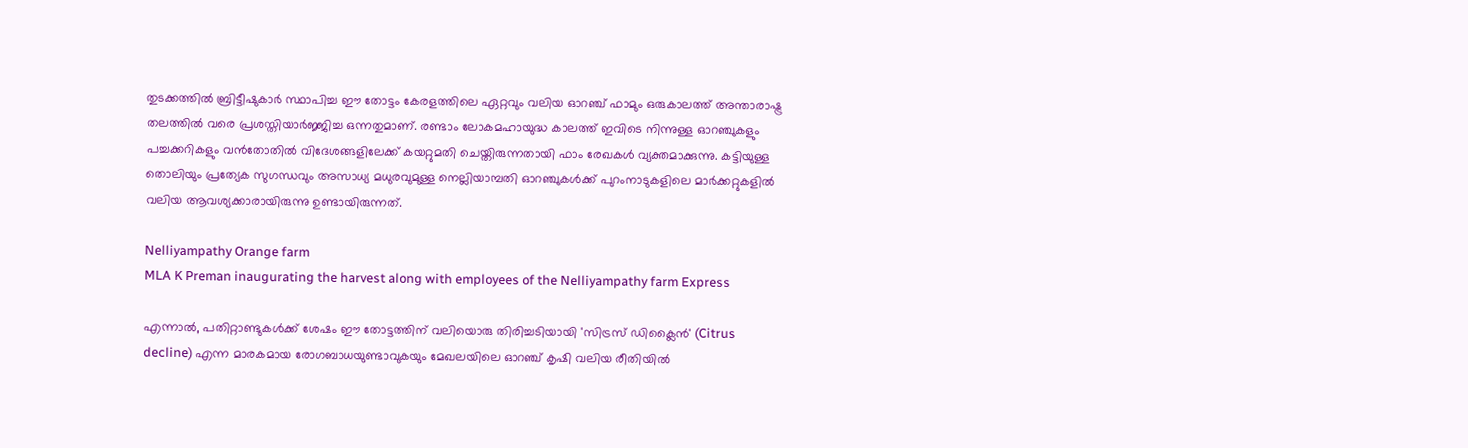തുടക്കത്തിൽ ബ്രിട്ടീഷുകാർ സ്ഥാപിച്ച ഈ തോട്ടം കേരളത്തിലെ ഏറ്റവും വലിയ ഓറഞ്ച് ഫാമും ഒരുകാലത്ത് അന്താരാഷ്ട്ര തലത്തിൽ വരെ പ്രശസ്തിയാർജ്ജിച്ച ഒന്നതുമാണ്. രണ്ടാം ലോകമഹായുദ്ധ കാലത്ത് ഇവിടെ നിന്നുള്ള ഓറഞ്ചുകളും പച്ചക്കറികളും വൻതോതിൽ വിദേശങ്ങളിലേക്ക് കയറ്റുമതി ചെയ്തിരുന്നതായി ഫാം രേഖകൾ വ്യക്തമാക്കുന്നു. കട്ടിയുള്ള തൊലിയും പ്രത്യേക സുഗന്ധവും അസാധ്യ മധുരവുമുള്ള നെല്ലിയാമ്പതി ഓറഞ്ചുകൾക്ക് പുറംനാടുകളിലെ മാർക്കറ്റുകളിൽ വലിയ ആവശ്യക്കാരായിരുന്നു ഉണ്ടായിരുന്നത്.

Nelliyampathy Orange farm
MLA K Preman inaugurating the harvest along with employees of the Nelliyampathy farm Express

എന്നാൽ, പതിറ്റാണ്ടുകൾക്ക് ശേഷം ഈ തോട്ടത്തിന് വലിയൊരു തിരിച്ചടിയായി 'സിട്രസ് ഡിക്ലൈൻ' (Citrus decline) എന്ന മാരകമായ രോഗബാധയുണ്ടാവുകയും മേഖലയിലെ ഓറഞ്ച് കൃഷി വലിയ രീതിയിൽ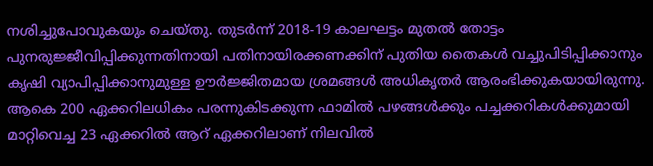നശിച്ചുപോവുകയും ചെയ്തു. തുടർന്ന് 2018-19 കാലഘട്ടം മുതൽ തോട്ടം പുനരുജ്ജീവിപ്പിക്കുന്നതിനായി പതിനായിരക്കണക്കിന് പുതിയ തൈകൾ വച്ചുപിടിപ്പിക്കാനും കൃഷി വ്യാപിപ്പിക്കാനുമുള്ള ഊർജ്ജിതമായ ശ്രമങ്ങൾ അധികൃതർ ആരംഭിക്കുകയായിരുന്നു. ആകെ 200 ഏക്കറിലധികം പരന്നുകിടക്കുന്ന ഫാമിൽ പഴങ്ങൾക്കും പച്ചക്കറികൾക്കുമായി മാറ്റിവെച്ച 23 ഏക്കറിൽ ആറ് ഏക്കറിലാണ് നിലവിൽ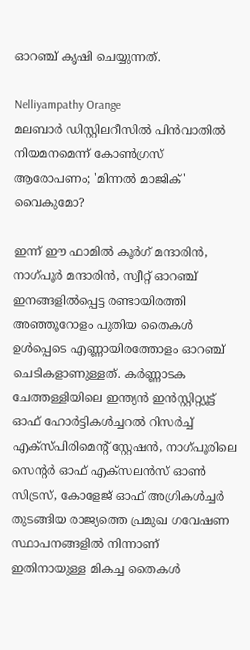ഓറഞ്ച് കൃഷി ചെയ്യുന്നത്.

Nelliyampathy Orange
മലബാര്‍ ഡിസ്റ്റിലറീസില്‍ പിന്‍വാതില്‍ നിയമനമെന്ന് കോണ്‍ഗ്രസ് ആരോപണം; 'മിന്നല്‍ മാജിക്' വൈകുമോ?

ഇന്ന് ഈ ഫാമിൽ കൂർഗ് മന്ദാരിൻ, നാഗ്പൂർ മന്ദാരിൻ, സ്വീറ്റ് ഓറഞ്ച് ഇനങ്ങളിൽപ്പെട്ട രണ്ടായിരത്തി അഞ്ഞൂറോളം പുതിയ തൈകൾ ഉൾപ്പെടെ എണ്ണായിരത്തോളം ഓറഞ്ച് ചെടികളാണുള്ളത്. കർണ്ണാടക ചേത്തള്ളിയിലെ ഇന്ത്യൻ ഇൻസ്റ്റിറ്റ്യൂട്ട് ഓഫ് ഹോർട്ടികൾച്ചറൽ റിസർച്ച് എക്സ്പിരിമെന്റ് സ്റ്റേഷൻ, നാഗ്പൂരിലെ സെന്റർ ഓഫ് എക്സലൻസ് ഓൺ സിട്രസ്, കോളേജ് ഓഫ് അഗ്രികൾച്ചർ തുടങ്ങിയ രാജ്യത്തെ പ്രമുഖ ഗവേഷണ സ്ഥാപനങ്ങളിൽ നിന്നാണ് ഇതിനായുള്ള മികച്ച തൈകൾ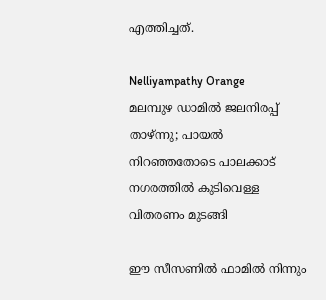എത്തിച്ചത്.

Nelliyampathy Orange
മലമ്പുഴ ഡാമിൽ ജലനിരപ്പ് താഴ്ന്നു; പായൽ നിറഞ്ഞതോടെ പാലക്കാട് നഗരത്തിൽ കുടിവെള്ള വിതരണം മുടങ്ങി

ഈ സീസണിൽ ഫാമിൽ നിന്നും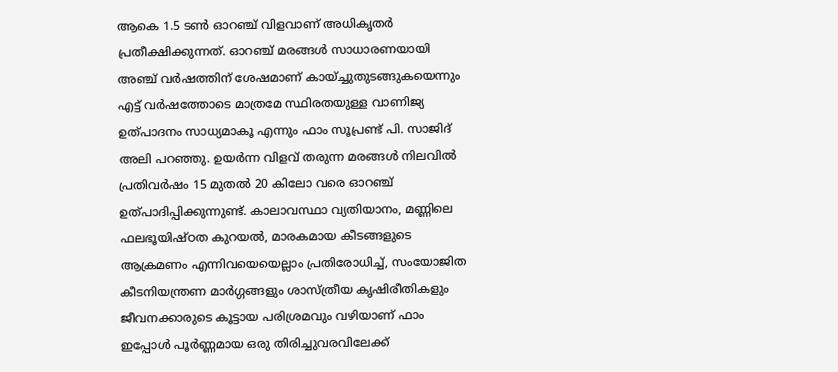ആകെ 1.5 ടൺ ഓറഞ്ച് വിളവാണ് അധികൃതർ പ്രതീക്ഷിക്കുന്നത്. ഓറഞ്ച് മരങ്ങൾ സാധാരണയായി അഞ്ച് വർഷത്തിന് ശേഷമാണ് കായ്ച്ചുതുടങ്ങുകയെന്നും എട്ട് വർഷത്തോടെ മാത്രമേ സ്ഥിരതയുള്ള വാണിജ്യ ഉത്പാദനം സാധ്യമാകൂ എന്നും ഫാം സൂപ്രണ്ട് പി. സാജിദ് അലി പറഞ്ഞു. ഉയർന്ന വിളവ് തരുന്ന മരങ്ങൾ നിലവിൽ പ്രതിവർഷം 15 മുതൽ 20 കിലോ വരെ ഓറഞ്ച് ഉത്പാദിപ്പിക്കുന്നുണ്ട്. കാലാവസ്ഥാ വ്യതിയാനം, മണ്ണിലെ ഫലഭൂയിഷ്ഠത കുറയൽ, മാരകമായ കീടങ്ങളുടെ ആക്രമണം എന്നിവയെയെല്ലാം പ്രതിരോധിച്ച്, സംയോജിത കീടനിയന്ത്രണ മാർഗ്ഗങ്ങളും ശാസ്ത്രീയ കൃഷിരീതികളും ജീവനക്കാരുടെ കൂട്ടായ പരിശ്രമവും വഴിയാണ് ഫാം ഇപ്പോൾ പൂർണ്ണമായ ഒരു തിരിച്ചുവരവിലേക്ക്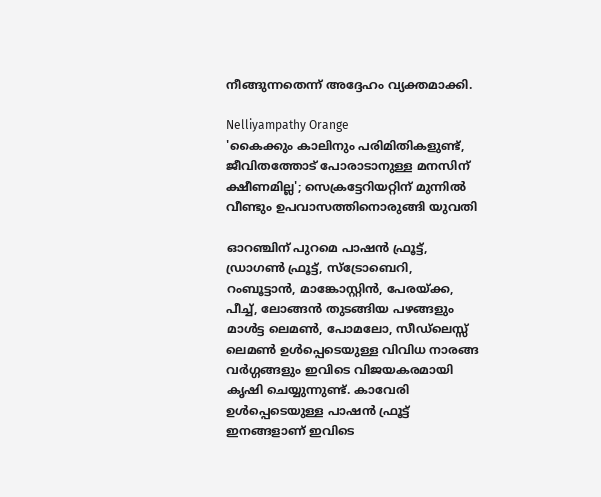നീങ്ങുന്നതെന്ന് അദ്ദേഹം വ്യക്തമാക്കി.

Nelliyampathy Orange
'കൈക്കും കാലിനും പരിമിതികളുണ്ട്, ജീവിതത്തോട് പോരാടാനുള്ള മനസിന് ക്ഷീണമില്ല'; സെക്രട്ടേറിയറ്റിന് മുന്നില്‍ വീണ്ടും ഉപവാസത്തിനൊരുങ്ങി യുവതി

ഓറഞ്ചിന് പുറമെ പാഷൻ ഫ്രൂട്ട്, ഡ്രാഗൺ ഫ്രൂട്ട്, സ്ട്രോബെറി, റംബൂട്ടാൻ, മാങ്കോസ്റ്റിൻ, പേരയ്ക്ക, പീച്ച്, ലോങ്ങൻ തുടങ്ങിയ പഴങ്ങളും മാൾട്ട ലെമൺ, പോമലോ, സീഡ്‌ലെസ്സ് ലെമൺ ഉൾപ്പെടെയുള്ള വിവിധ നാരങ്ങ വർഗ്ഗങ്ങളും ഇവിടെ വിജയകരമായി കൃഷി ചെയ്യുന്നുണ്ട്. കാവേരി ഉൾപ്പെടെയുള്ള പാഷൻ ഫ്രൂട്ട് ഇനങ്ങളാണ് ഇവിടെ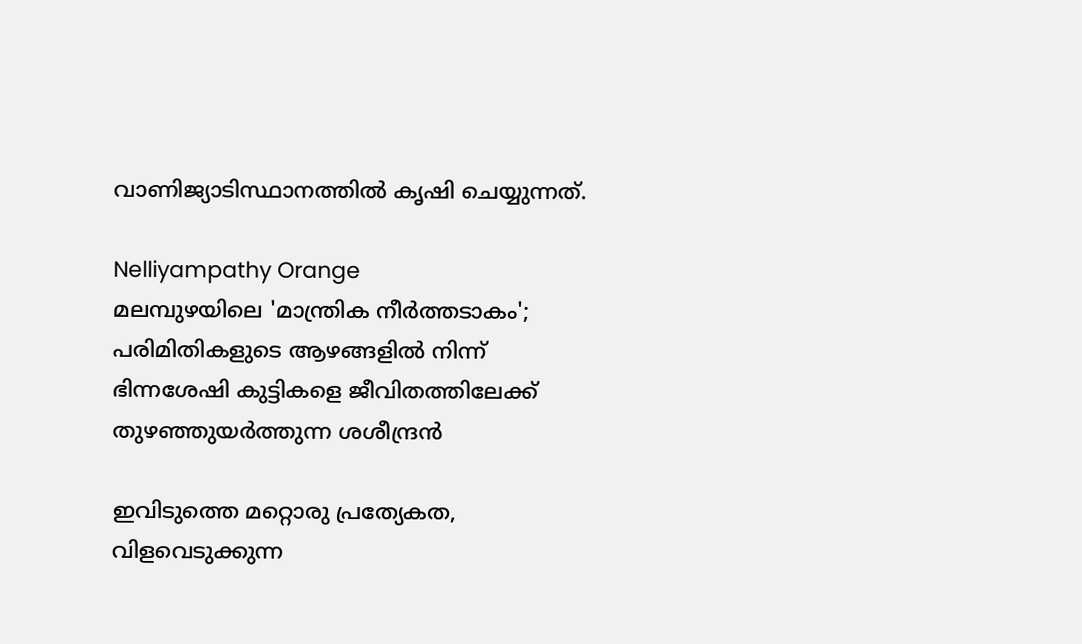വാണിജ്യാടിസ്ഥാനത്തിൽ കൃഷി ചെയ്യുന്നത്.

Nelliyampathy Orange
മലമ്പുഴയിലെ 'മാന്ത്രിക നീർത്തടാകം'; പരിമിതികളുടെ ആഴങ്ങളിൽ നിന്ന് ഭിന്നശേഷി കുട്ടികളെ ജീവിതത്തിലേക്ക് തുഴഞ്ഞുയർത്തുന്ന ശശീന്ദ്രൻ

ഇവിടുത്തെ മറ്റൊരു പ്രത്യേകത, വിളവെടുക്കുന്ന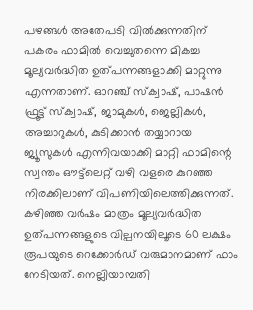പഴങ്ങൾ അതേപടി വിൽക്കുന്നതിന് പകരം ഫാമിൽ വെച്ചുതന്നെ മികച്ച മൂല്യവർദ്ധിത ഉത്പന്നങ്ങളാക്കി മാറ്റുന്നു എന്നതാണ്. ഓറഞ്ച് സ്ക്വാഷ്, പാഷൻ ഫ്രൂട്ട് സ്ക്വാഷ്, ജാമുകൾ, ജെല്ലികൾ, അച്ചാറുകൾ, കുടിക്കാൻ തയ്യാറായ ജ്യൂസുകൾ എന്നിവയാക്കി മാറ്റി ഫാമിന്റെ സ്വന്തം ഔട്ട്‌ലെറ്റ് വഴി വളരെ കുറഞ്ഞ നിരക്കിലാണ് വിപണിയിലെത്തിക്കുന്നത്. കഴിഞ്ഞ വർഷം മാത്രം മൂല്യവർദ്ധിത ഉത്പന്നങ്ങളുടെ വില്പനയിലൂടെ 60 ലക്ഷം രൂപയുടെ റെക്കോർഡ് വരുമാനമാണ് ഫാം നേടിയത്. നെല്ലിയാമ്പതി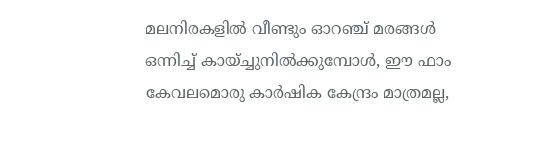മലനിരകളിൽ വീണ്ടും ഓറഞ്ച് മരങ്ങൾ ഒന്നിച്ച് കായ്ച്ചുനിൽക്കുമ്പോൾ, ഈ ഫാം കേവലമൊരു കാർഷിക കേന്ദ്രം മാത്രമല്ല,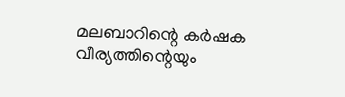മലബാറിന്റെ കർഷക വീര്യത്തിന്റെയും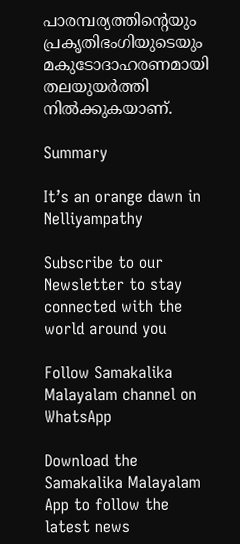പാരമ്പര്യത്തിന്റെയും പ്രകൃതിഭംഗിയുടെയും മകുടോദാഹരണമായി തലയുയർത്തി നിൽക്കുകയാണ്.

Summary

It’s an orange dawn in Nelliyampathy

Subscribe to our Newsletter to stay connected with the world around you

Follow Samakalika Malayalam channel on WhatsApp

Download the Samakalika Malayalam App to follow the latest news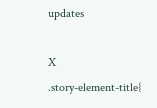updates

X
.story-element-title{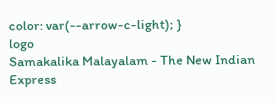color: var(--arrow-c-light); }
logo
Samakalika Malayalam - The New Indian Express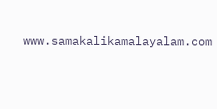www.samakalikamalayalam.com